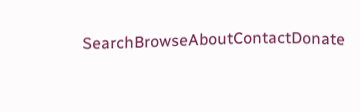SearchBrowseAboutContactDonate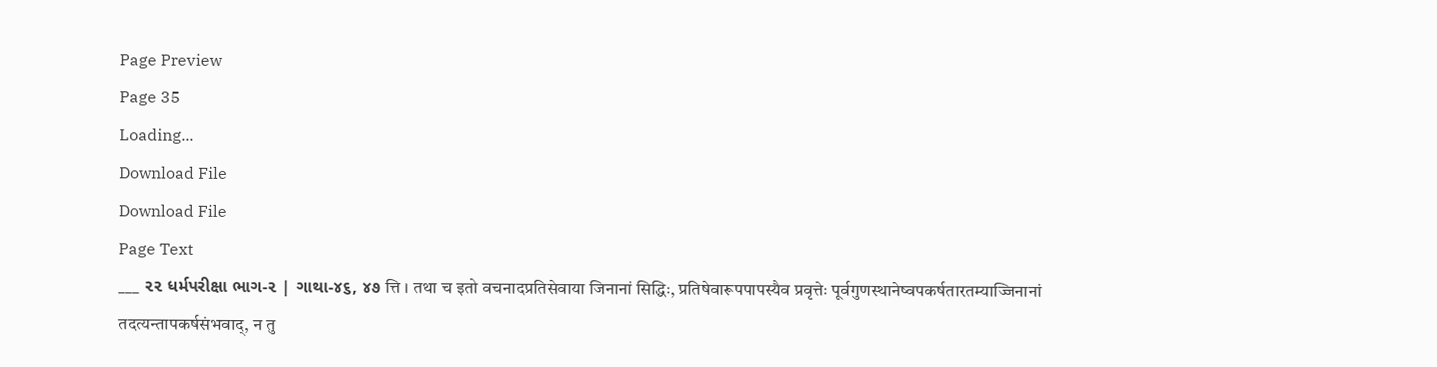Page Preview
Page 35
Loading...
Download File
Download File
Page Text
___ ૨૨ ધર્મપરીક્ષા ભાગ-૨ | ગાથા-૪૬, ૪૭ त्ति । तथा च इतो वचनादप्रतिसेवाया जिनानां सिद्धिः, प्रतिषेवारूपपापस्यैव प्रवृत्तेः पूर्वगुणस्थानेष्वपकर्षतारतम्याज्जिनानां तदत्यन्तापकर्षसंभवाद्, न तु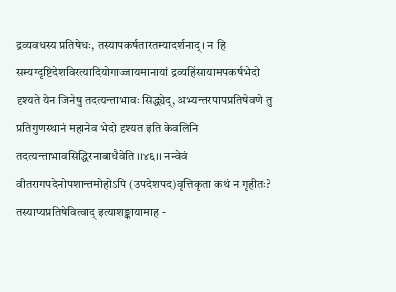द्रव्यवधस्य प्रतिषेधः, तस्यापकर्षतारतम्यादर्शनाद्। न हि सम्यग्दृष्टिदेशविरत्यादियोगाज्जायमानायां द्रव्यहिंसायामपकर्षभेदो दृश्यते येन जिनेषु तदत्यन्ताभावः सिद्ध्येद्, अभ्यन्तरपापप्रतिषेवणे तु प्रतिगुणस्थानं महानेव भेदो दृश्यत इति केवलिनि तदत्यन्ताभावसिद्धिरनाबाधैवेति ।।४६।। नन्वेवं वीतरागपदेनोपशान्तमोहोऽपि (उपदेशपद)वृत्तिकृता कथं न गृहीतः? तस्याप्यप्रतिषेवित्वाद् इत्याशङ्कायामाह -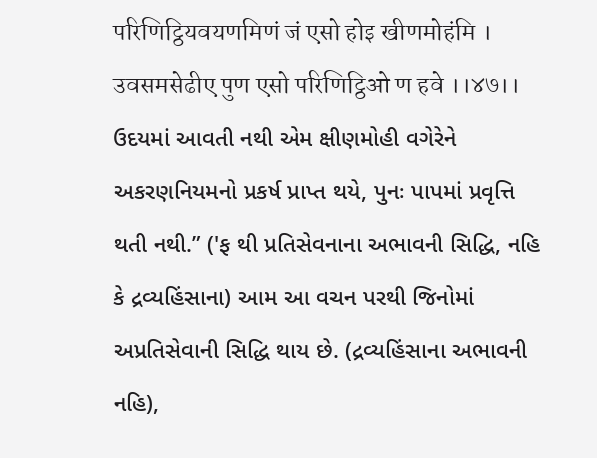परिणिट्ठियवयणमिणं जं एसो होइ खीणमोहंमि । उवसमसेढीए पुण एसो परिणिट्ठिओ ण हवे ।।४७।। ઉદયમાં આવતી નથી એમ ક્ષીણમોહી વગેરેને અકરણનિયમનો પ્રકર્ષ પ્રાપ્ત થયે, પુનઃ પાપમાં પ્રવૃત્તિ થતી નથી.” ('ફ થી પ્રતિસેવનાના અભાવની સિદ્ધિ, નહિ કે દ્રવ્યહિંસાના) આમ આ વચન પરથી જિનોમાં અપ્રતિસેવાની સિદ્ધિ થાય છે. (દ્રવ્યહિંસાના અભાવની નહિ),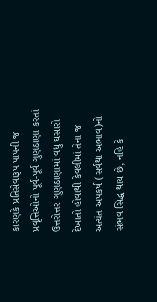કારણકે પ્રતિસેવારૂપ પાપની જ પ્રવૃત્તિઓનો પૂર્વ-પૂર્વ ગુણઠાણા કરતાં ઉત્તરોત્તર ગુણઠાણામાં વધુ ઘસારો દેખાતો હોવાથી કેવલીમાં તેના જ અત્યંત અપકર્ષ (સર્વથા અભાવ)નો સંભવ સિદ્ધ થાય છે, નહિ કે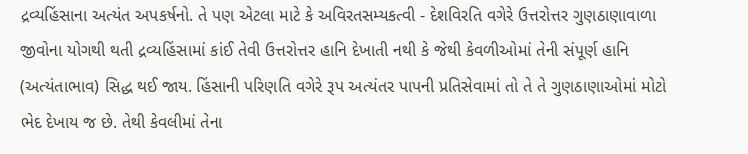દ્રવ્યહિંસાના અત્યંત અપકર્ષનો. તે પણ એટલા માટે કે અવિરતસમ્યકત્વી - દેશવિરતિ વગેરે ઉત્તરોત્તર ગુણઠાણાવાળા જીવોના યોગથી થતી દ્રવ્યહિંસામાં કાંઈ તેવી ઉત્તરોત્તર હાનિ દેખાતી નથી કે જેથી કેવળીઓમાં તેની સંપૂર્ણ હાનિ (અત્યંતાભાવ) સિદ્ધ થઈ જાય. હિંસાની પરિણતિ વગેરે રૂપ અત્યંતર પાપની પ્રતિસેવામાં તો તે તે ગુણઠાણાઓમાં મોટો ભેદ દેખાય જ છે. તેથી કેવલીમાં તેના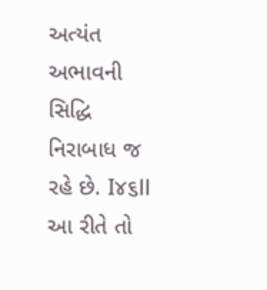અત્યંત અભાવની સિદ્ધિ નિરાબાધ જ રહે છે. I૪૬ll આ રીતે તો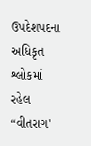ઉપદેશપદના અધિકૃત શ્લોકમાં રહેલ “વીતરાગ'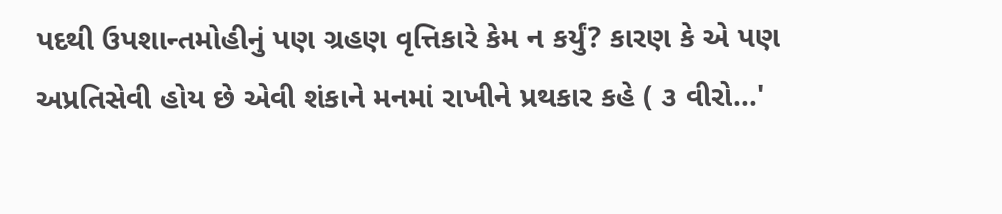પદથી ઉપશાન્તમોહીનું પણ ગ્રહણ વૃત્તિકારે કેમ ન કર્યું? કારણ કે એ પણ અપ્રતિસેવી હોય છે એવી શંકાને મનમાં રાખીને પ્રથકાર કહે ( ૩ વીરો...'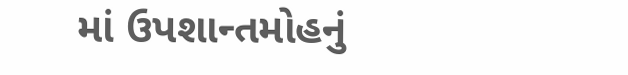માં ઉપશાન્તમોહનું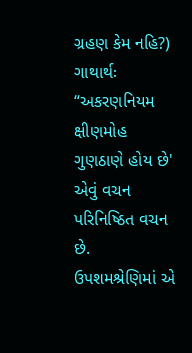ગ્રહણ કેમ નહિ?) ગાથાર્થઃ “અકરણનિયમ ક્ષીણમોહ ગુણઠાણે હોય છે' એવું વચન પરિનિષ્ઠિત વચન છે. ઉપશમશ્રેણિમાં એ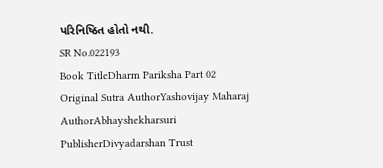પરિનિષ્ઠિત હોતો નથી.
SR No.022193
Book TitleDharm Pariksha Part 02
Original Sutra AuthorYashovijay Maharaj
AuthorAbhayshekharsuri
PublisherDivyadarshan Trust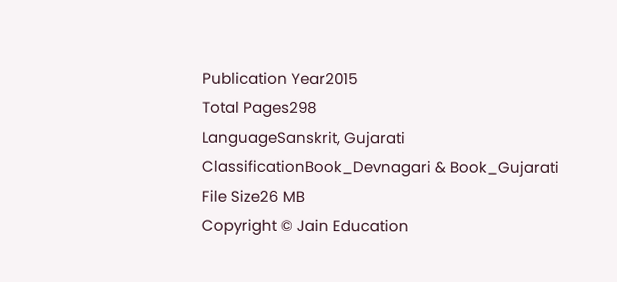Publication Year2015
Total Pages298
LanguageSanskrit, Gujarati
ClassificationBook_Devnagari & Book_Gujarati
File Size26 MB
Copyright © Jain Education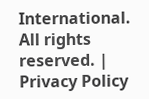International. All rights reserved. | Privacy Policy